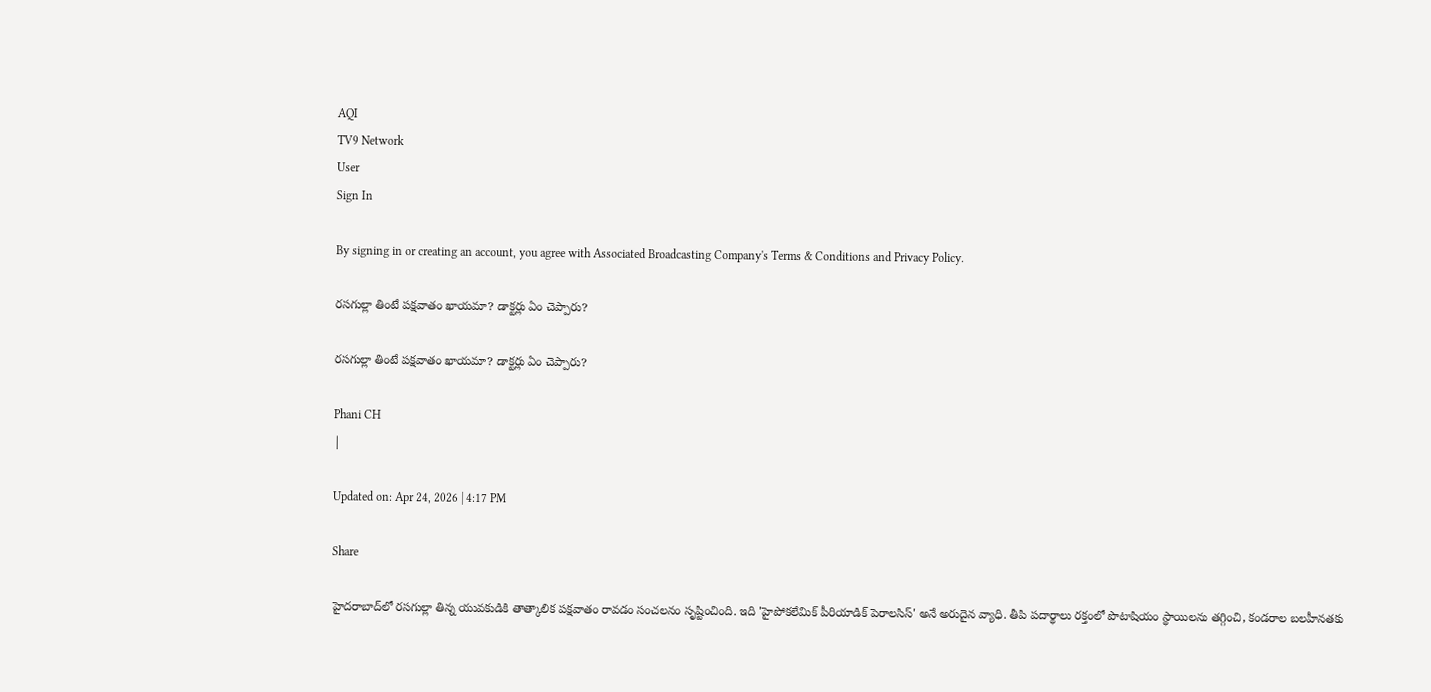AQI
TV9 Network
User
Sign In

By signing in or creating an account, you agree with Associated Broadcasting Company's Terms & Conditions and Privacy Policy.

రసగుల్లా తింటే పక్షవాతం ఖాయమా? డాక్టర్లు ఏం చెప్పారు?

రసగుల్లా తింటే పక్షవాతం ఖాయమా? డాక్టర్లు ఏం చెప్పారు?

Phani CH
|

Updated on: Apr 24, 2026 | 4:17 PM

Share

హైదరాబాద్‌లో రసగుల్లా తిన్న యువకుడికి తాత్కాలిక పక్షవాతం రావడం సంచలనం సృష్టించింది. ఇది 'హైపోకలేమిక్ పీరియాడిక్ పెరాలసిస్' అనే అరుదైన వ్యాధి. తీపి పదార్థాలు రక్తంలో పొటాషియం స్థాయిలను తగ్గించి, కండరాల బలహీనతకు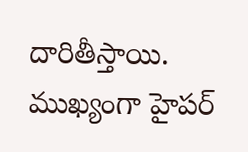దారితీస్తాయి. ముఖ్యంగా హైపర్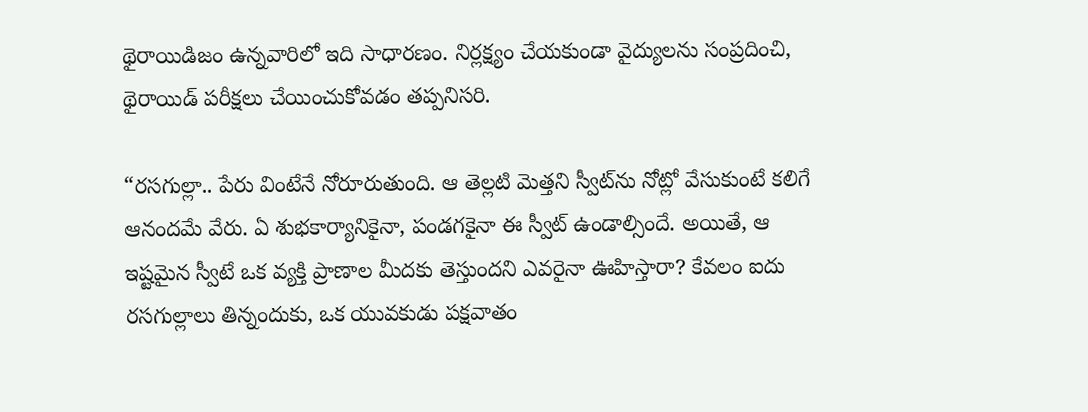థైరాయిడిజం ఉన్నవారిలో ఇది సాధారణం. నిర్లక్ష్యం చేయకుండా వైద్యులను సంప్రదించి, థైరాయిడ్ పరీక్షలు చేయించుకోవడం తప్పనిసరి.

“రసగుల్లా.. పేరు వింటేనే నోరూరుతుంది. ఆ తెల్లటి మెత్తని స్వీట్‌ను నోట్లో వేసుకుంటే కలిగే ఆనందమే వేరు. ఏ శుభకార్యానికైనా, పండగకైనా ఈ స్వీట్ ఉండాల్సిందే. అయితే, ఆ ఇష్టమైన స్వీటే ఒక వ్యక్తి ప్రాణాల మీదకు తెస్తుందని ఎవరైనా ఊహిస్తారా? కేవలం ఐదు రసగుల్లాలు తిన్నందుకు, ఒక యువకుడు పక్షవాతం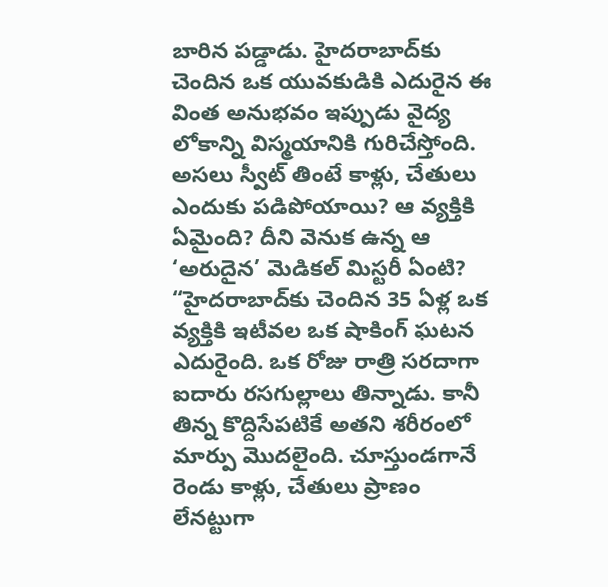బారిన పడ్డాడు. హైదరాబాద్‌కు చెందిన ఒక యువకుడికి ఎదురైన ఈ వింత అనుభవం ఇప్పుడు వైద్య లోకాన్ని విస్మయానికి గురిచేస్తోంది. అసలు స్వీట్ తింటే కాళ్లు, చేతులు ఎందుకు పడిపోయాయి? ఆ వ్యక్తికి ఏమైంది? దీని వెనుక ఉన్న ఆ ‘అరుదైన’ మెడికల్ మిస్టరీ ఏంటి? “హైదరాబాద్‌కు చెందిన 35 ఏళ్ల ఒక వ్యక్తికి ఇటీవల ఒక షాకింగ్ ఘటన ఎదురైంది. ఒక రోజు రాత్రి సరదాగా ఐదారు రసగుల్లాలు తిన్నాడు. కానీ తిన్న కొద్దిసేపటికే అతని శరీరంలో మార్పు మొదలైంది. చూస్తుండగానే రెండు కాళ్లు, చేతులు ప్రాణం లేనట్టుగా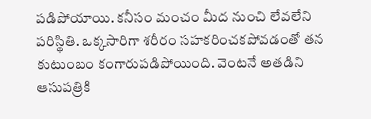పడిపోయాయి. కనీసం మంచం మీద నుంచి లేవలేని పరిస్థితి. ఒక్కసారిగా శరీరం సహకరించకపోవడంతో తన కుటుంబం కంగారుపడిపోయింది. వెంటనే అతడిని ఆసుపత్రికి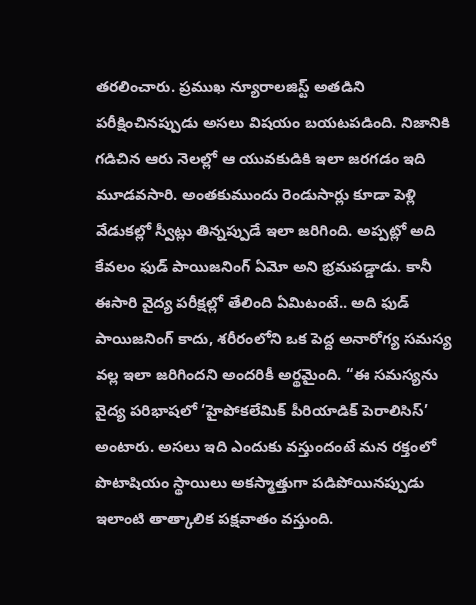తరలించారు. ప్రముఖ న్యూరాలజిస్ట్ అతడిని పరీక్షించినప్పుడు అసలు విషయం బయటపడింది. నిజానికి గడిచిన ఆరు నెలల్లో ఆ యువకుడికి ఇలా జరగడం ఇది మూడవసారి. అంతకుముందు రెండుసార్లు కూడా పెళ్లి వేడుకల్లో స్వీట్లు తిన్నప్పుడే ఇలా జరిగింది. అప్పట్లో అది కేవలం ఫుడ్ పాయిజనింగ్ ఏమో అని భ్రమపడ్డాడు. కానీ ఈసారి వైద్య పరీక్షల్లో తేలింది ఏమిటంటే.. అది ఫుడ్ పాయిజనింగ్ కాదు, శరీరంలోని ఒక పెద్ద అనారోగ్య సమస్య వల్ల ఇలా జరిగిందని అందరికీ అర్థమైంది. “ఈ సమస్యను వైద్య పరిభాషలో ‘హైపోకలేమిక్ పీరియాడిక్ పెరాలిసిస్’ అంటారు. అసలు ఇది ఎందుకు వస్తుందంటే మన రక్తంలో పొటాషియం స్థాయిలు అకస్మాత్తుగా పడిపోయినప్పుడు ఇలాంటి తాత్కాలిక పక్షవాతం వస్తుంది.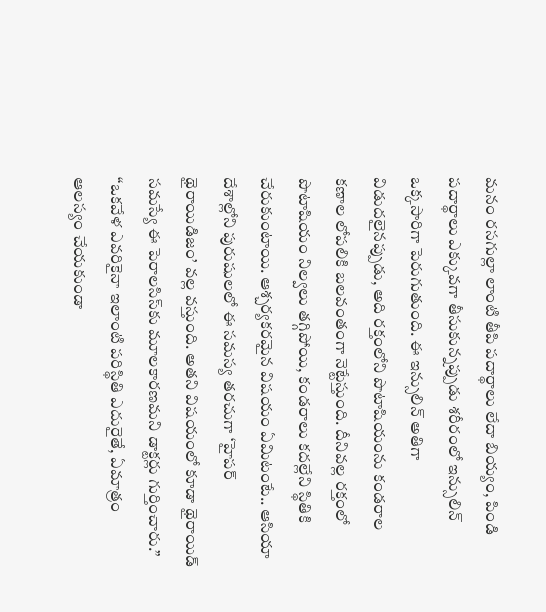మనం రసగుల్లా లాంటి తీపి పదార్థాలు లేదా బియ్యం, పిండి పదార్థాలు ఎక్కువగా తీసుకున్నప్పుడు శరీరంలో ఇన్సులిన్ ఒక్కసారిగా పెరుగుతుంది. ఈ ఇన్సులిన్ అతిగా విడుదలైనప్పుడు, అది రక్తంలోని పొటాషియంను కండరాల కణాల లోపలికి బలవంతంగా నెట్టేస్తుంది. దీనివల్ల రక్తంలో పొటాషియం నిల్వలు తగ్గిపోయి, కండరాలు కదల్లేని స్థితికి చేరుకుంటాయి. ఆశ్చర్యకరమైన విషయం ఏమిటంటే.. ఆసియా దేశాల్లోని పురుషులలో ఈ సమస్య తరచుగా ‘హైపర్ థైరాయిడిజం’ వల్ల వస్తుంది. అతని విషయంలో కూడా థైరాయిడ్ సమస్యే ఈ పెరాలసిస్‌కు మూలకారణమని డాక్టర్లు గుర్తించారు.” “ఒకవేళ ఎవరికైనా ఇలాంటి పరిస్థితి ఎదురైతే, ఏమాత్రం ఆలస్యం చేయకుండా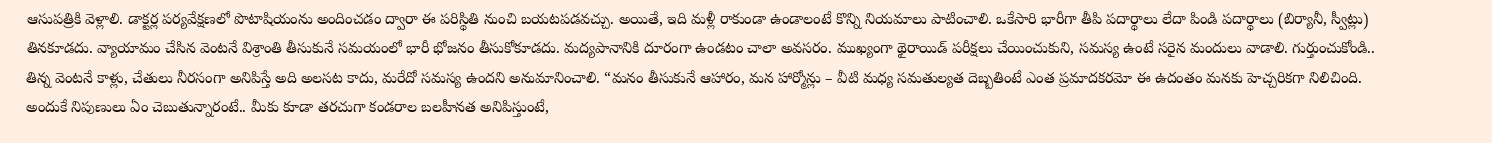ఆసుపత్రికి వెళ్లాలి. డాక్టర్ల పర్యవేక్షణలో పొటాషియంను అందించడం ద్వారా ఈ పరిస్థితి నుంచి బయటపడవచ్చు. అయితే, ఇది మళ్లీ రాకుండా ఉండాలంటే కొన్ని నియమాలు పాటించాలి. ఒకేసారి భారీగా తీపి పదార్థాలు లేదా పిండి పదార్థాలు (బిర్యానీ, స్వీట్లు) తినకూడదు. వ్యాయామం చేసిన వెంటనే విశ్రాంతి తీసుకునే సమయంలో భారీ భోజనం తీసుకోకూడదు. మద్యపానానికి దూరంగా ఉండటం చాలా అవసరం. ముఖ్యంగా థైరాయిడ్ పరీక్షలు చేయించుకుని, సమస్య ఉంటే సరైన మందులు వాడాలి. గుర్తుంచుకోండి.. తిన్న వెంటనే కాళ్లు, చేతులు నీరసంగా అనిపిస్తే అది అలసట కాదు, మరేదో సమస్య ఉందని అనుమానించాలి. “మనం తీసుకునే ఆహారం, మన హార్మోన్లు – వీటి మధ్య సమతుల్యత దెబ్బతింటే ఎంత ప్రమాదకరమో ఈ ఉదంతం మనకు హెచ్చరికగా నిలిచింది. అందుకే నిపుణులు ఏం చెబుతున్నారంటే.. మీకు కూడా తరచుగా కండరాల బలహీనత అనిపిస్తుంటే,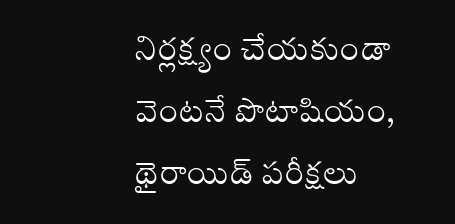నిర్లక్ష్యం చేయకుండా వెంటనే పొటాషియం, థైరాయిడ్ పరీక్షలు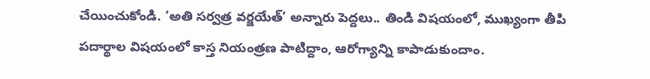చేయించుకోండి. ‘అతి సర్వత్ర వర్జయేత్’ అన్నారు పెద్దలు.. తిండి విషయంలో, ముఖ్యంగా తీపి పదార్థాల విషయంలో కాస్త నియంత్రణ పాటిద్దాం, ఆరోగ్యాన్ని కాపాడుకుందాం.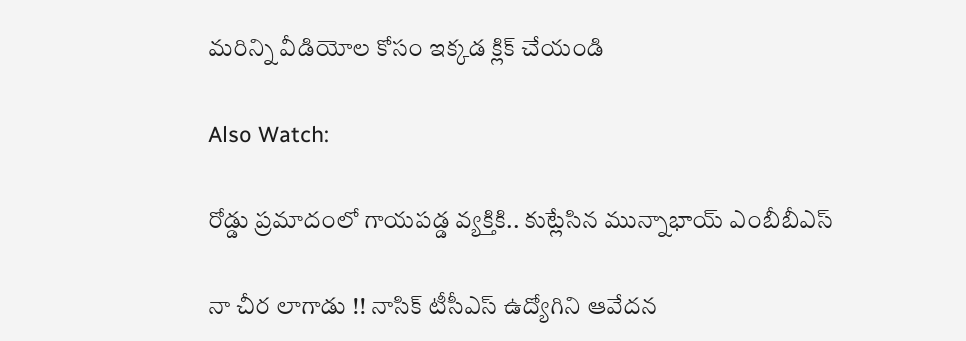మరిన్ని వీడియోల కోసం ఇక్కడ క్లిక్ చేయండి

Also Watch:

రోడ్డు ప్రమాదంలో గాయపడ్డ వ్యక్తికి.. కుట్లేసిన మున్నాభాయ్ ఎంబీబీఎస్

నా చీర లాగాడు !! నాసిక్‌ టీసీఎస్ ఉద్యోగిని ఆవేదన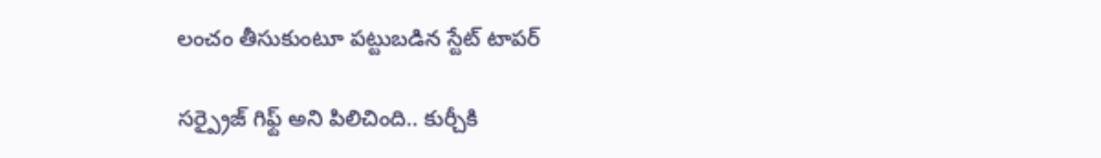లంచం తీసుకుంటూ పట్టుబడిన స్టేట్‌ టాపర్‌

సర్ప్రైజ్ గిఫ్ట్ అని పిలిచింది.. కుర్చీకి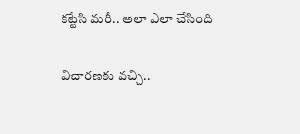కట్టేసి మరీ.. అలా ఎలా చేసింది

విచారణకు వచ్చి..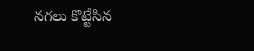నగలు కొట్టేసిన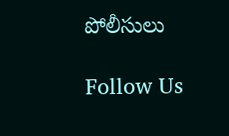పోలీసులు

Follow Us